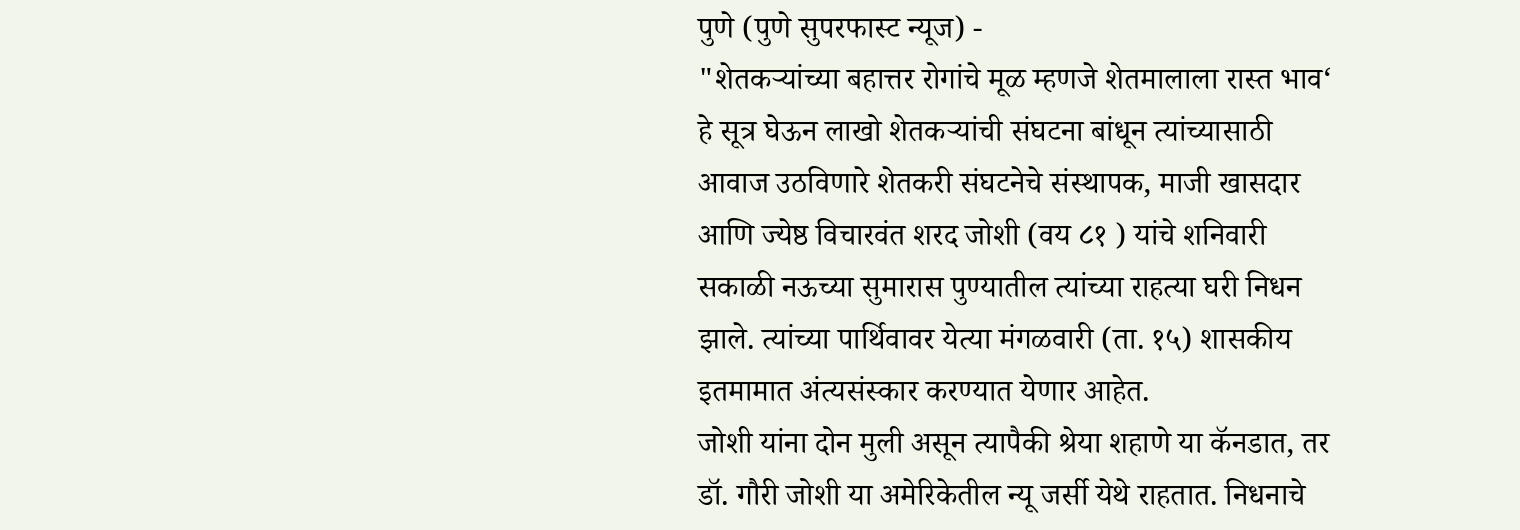पुणे (पुणे सुपरफास्ट न्यूज) -
"शेतकऱ्यांच्या बहात्तर रोगांचे मूळ म्हणजे शेतमालाला रास्त भाव‘ हे सूत्र घेऊन लाखो शेतकऱ्यांची संघटना बांधून त्यांच्यासाठी आवाज उठविणारे शेतकरी संघटनेचे संस्थापक, माजी खासदार आणि ज्येष्ठ विचारवंत शरद जोशी (वय ८१ ) यांचे शनिवारी सकाळी नऊच्या सुमारास पुण्यातील त्यांच्या राहत्या घरी निधन झाले. त्यांच्या पार्थिवावर येत्या मंगळवारी (ता. १५) शासकीय इतमामात अंत्यसंस्कार करण्यात येणार आहेत.
जोशी यांना दोन मुली असून त्यापैकी श्रेया शहाणे या कॅनडात, तर डॉ. गौरी जोशी या अमेरिकेतील न्यू जर्सी येथे राहतात. निधनाचे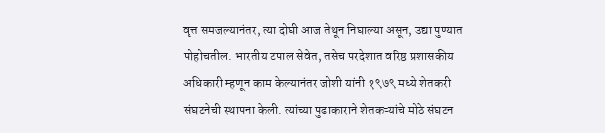वृत्त समजल्यानंतर, त्या दोघी आज तेथून निघाल्या असून, उद्या पुण्यात पोहोचतील. भारतीय टपाल सेवेत, तसेच परदेशात वरिष्ठ प्रशासकीय अधिकारी म्हणून काम केल्यानंतर जोशी यांनी १९७९ मध्ये शेतकरी संघटनेची स्थापना केली. त्यांच्या पुढाकाराने शेतकऱ्यांचे मोठे संघटन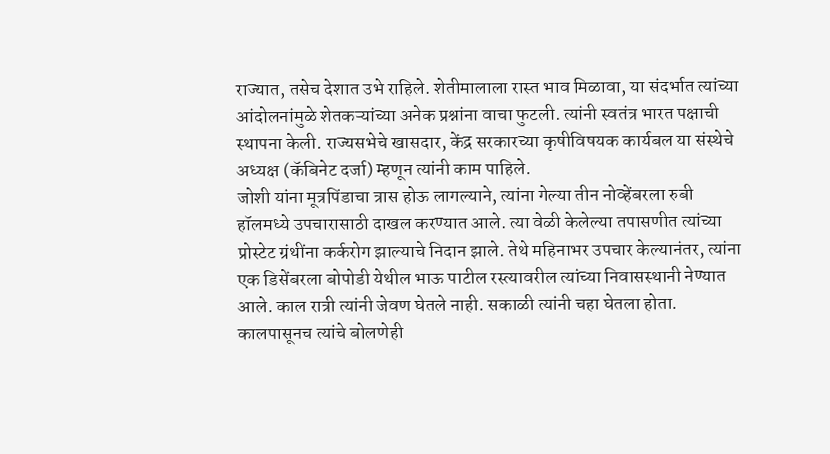राज्यात, तसेच देशात उभे राहिले. शेतीमालाला रास्त भाव मिळावा, या संदर्भात त्यांच्या आंदोलनांमुळे शेतकऱ्यांच्या अनेक प्रश्नांना वाचा फुटली. त्यांनी स्वतंत्र भारत पक्षाची स्थापना केली. राज्यसभेचे खासदार, केंद्र सरकारच्या कृषीविषयक कार्यबल या संस्थेचे अध्यक्ष (कॅबिनेट दर्जा) म्हणून त्यांनी काम पाहिले.
जोशी यांना मूत्रपिंडाचा त्रास होऊ लागल्याने, त्यांना गेल्या तीन नोव्हेंबरला रुबी हॉलमध्ये उपचारासाठी दाखल करण्यात आले. त्या वेळी केलेल्या तपासणीत त्यांच्या प्रोस्टेट ग्रंथींना कर्करोग झाल्याचे निदान झाले. तेथे महिनाभर उपचार केल्यानंतर, त्यांना एक डिसेंबरला बोपोडी येथील भाऊ पाटील रस्त्यावरील त्यांच्या निवासस्थानी नेण्यात आले. काल रात्री त्यांनी जेवण घेतले नाही. सकाळी त्यांनी चहा घेतला होता. कालपासूनच त्यांचे बोलणेही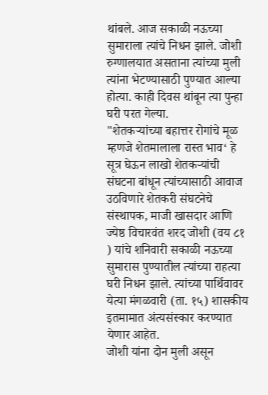थांबले. आज सकाळी नऊच्या सुमाराला त्यांचे निधन झाले. जोशी रुग्णालयात असताना त्यांच्या मुली त्यांना भेटण्यासाठी पुण्यात आल्या होत्या. काही दिवस थांबून त्या पुन्हा घरी परत गेल्या.
"शेतकऱ्यांच्या बहात्तर रोगांचे मूळ म्हणजे शेतमालाला रास्त भाव‘ हे सूत्र घेऊन लाखो शेतकऱ्यांची संघटना बांधून त्यांच्यासाठी आवाज उठविणारे शेतकरी संघटनेचे संस्थापक, माजी खासदार आणि ज्येष्ठ विचारवंत शरद जोशी (वय ८१ ) यांचे शनिवारी सकाळी नऊच्या सुमारास पुण्यातील त्यांच्या राहत्या घरी निधन झाले. त्यांच्या पार्थिवावर येत्या मंगळवारी (ता. १५) शासकीय इतमामात अंत्यसंस्कार करण्यात येणार आहेत.
जोशी यांना दोन मुली असून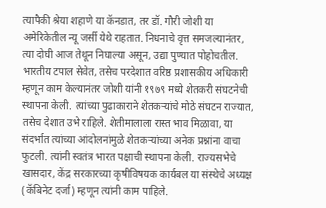त्यापैकी श्रेया शहाणे या कॅनडात, तर डॉ. गौरी जोशी या अमेरिकेतील न्यू जर्सी येथे राहतात. निधनाचे वृत्त समजल्यानंतर, त्या दोघी आज तेथून निघाल्या असून, उद्या पुण्यात पोहोचतील. भारतीय टपाल सेवेत, तसेच परदेशात वरिष्ठ प्रशासकीय अधिकारी म्हणून काम केल्यानंतर जोशी यांनी १९७९ मध्ये शेतकरी संघटनेची स्थापना केली. त्यांच्या पुढाकाराने शेतकऱ्यांचे मोठे संघटन राज्यात, तसेच देशात उभे राहिले. शेतीमालाला रास्त भाव मिळावा, या संदर्भात त्यांच्या आंदोलनांमुळे शेतकऱ्यांच्या अनेक प्रश्नांना वाचा फुटली. त्यांनी स्वतंत्र भारत पक्षाची स्थापना केली. राज्यसभेचे खासदार, केंद्र सरकारच्या कृषीविषयक कार्यबल या संस्थेचे अध्यक्ष (कॅबिनेट दर्जा) म्हणून त्यांनी काम पाहिले.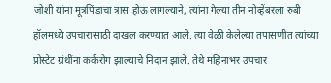जोशी यांना मूत्रपिंडाचा त्रास होऊ लागल्याने, त्यांना गेल्या तीन नोव्हेंबरला रुबी हॉलमध्ये उपचारासाठी दाखल करण्यात आले. त्या वेळी केलेल्या तपासणीत त्यांच्या प्रोस्टेट ग्रंथींना कर्करोग झाल्याचे निदान झाले. तेथे महिनाभर उपचार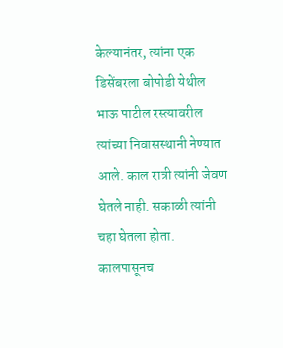केल्यानंतर, त्यांना एक डिसेंबरला बोपोडी येथील भाऊ पाटील रस्त्यावरील त्यांच्या निवासस्थानी नेण्यात आले. काल रात्री त्यांनी जेवण घेतले नाही. सकाळी त्यांनी चहा घेतला होता. कालपासूनच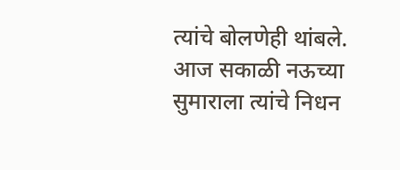त्यांचे बोलणेही थांबले. आज सकाळी नऊच्या सुमाराला त्यांचे निधन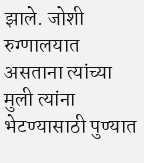झाले. जोशी रुग्णालयात असताना त्यांच्या मुली त्यांना भेटण्यासाठी पुण्यात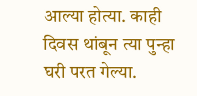आल्या होत्या. काही दिवस थांबून त्या पुन्हा घरी परत गेल्या.